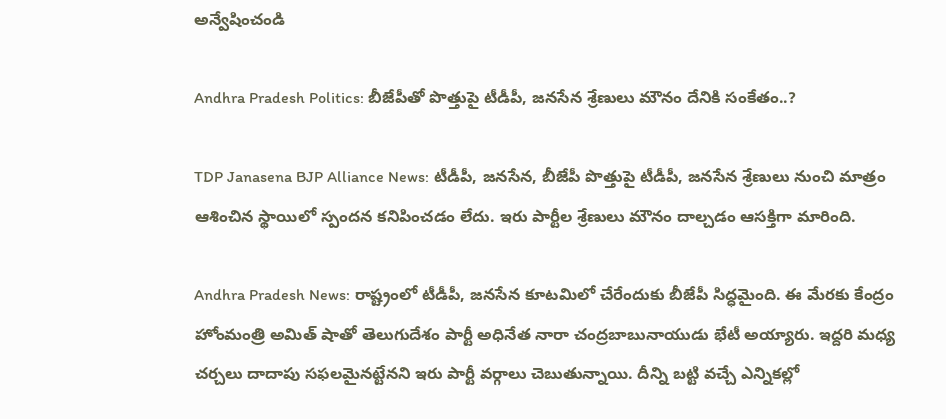అన్వేషించండి

Andhra Pradesh Politics: బీజేపీతో పొత్తుపై టీడీపీ, జనసేన శ్రేణులు మౌనం దేనికి సంకేతం..?

TDP Janasena BJP Alliance News: టీడీపీ, జనసేన, బీజేపీ పొత్తుపై టీడీపీ, జనసేన శ్రేణులు నుంచి మాత్రం ఆశించిన స్థాయిలో స్పందన కనిపించడం లేదు. ఇరు పార్టీల శ్రేణులు మౌనం దాల్చడం ఆసక్తిగా మారింది.

Andhra Pradesh News: రాష్ట్రంలో టీడీపీ, జనసేన కూటమిలో చేరేందుకు బీజేపీ సిద్ధమైంది. ఈ మేరకు కేంద్రం హోంమంత్రి అమిత్‌ షాతో తెలుగుదేశం పార్టీ అధినేత నారా చంద్రబాబునాయుడు భేటీ అయ్యారు. ఇద్దరి మధ్య చర్చలు దాదాపు సఫలమైనట్టేనని ఇరు పార్టీ వర్గాలు చెబుతున్నాయి. దీన్ని బట్టి వచ్చే ఎన్నికల్లో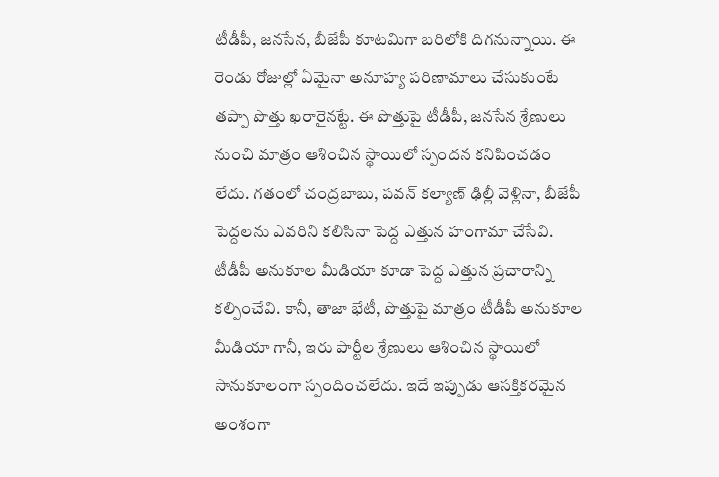టీడీపీ, జనసేన, బీజేపీ కూటమిగా బరిలోకి దిగనున్నాయి. ఈ రెండు రోజుల్లో ఏమైనా అనూహ్య పరిణామాలు చేసుకుంటే తప్పా పొత్తు ఖరారైనట్టే. ఈ పొత్తుపై టీడీపీ, జనసేన శ్రేణులు నుంచి మాత్రం ఆశించిన స్థాయిలో స్పందన కనిపించడం లేదు. గతంలో చంద్రబాబు, పవన్‌ కల్యాణ్‌ ఢిల్లీ వెళ్లినా, బీజేపీ పెద్దలను ఎవరిని కలిసినా పెద్ద ఎత్తున హంగామా చేసేవి. టీడీపీ అనుకూల మీడియా కూడా పెద్ద ఎత్తున ప్రచారాన్ని కల్పించేవి. కానీ, తాజా భేటీ, పొత్తుపై మాత్రం టీడీపీ అనుకూల మీడియా గానీ, ఇరు పార్టీల శ్రేణులు ఆశించిన స్థాయిలో సానుకూలంగా స్పందించలేదు. ఇదే ఇప్పుడు ఆసక్తికరమైన అంశంగా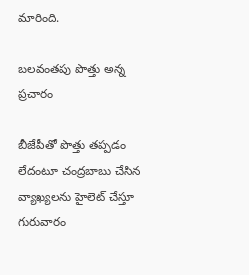మారింది.

బలవంతపు పొత్తు అన్న ప్రచారం

బీజేపీతో పొత్తు తప్పడం లేదంటూ చంద్రబాబు చేసిన వ్యాఖ్యలను హైలెట్‌ చేస్తూ గురువారం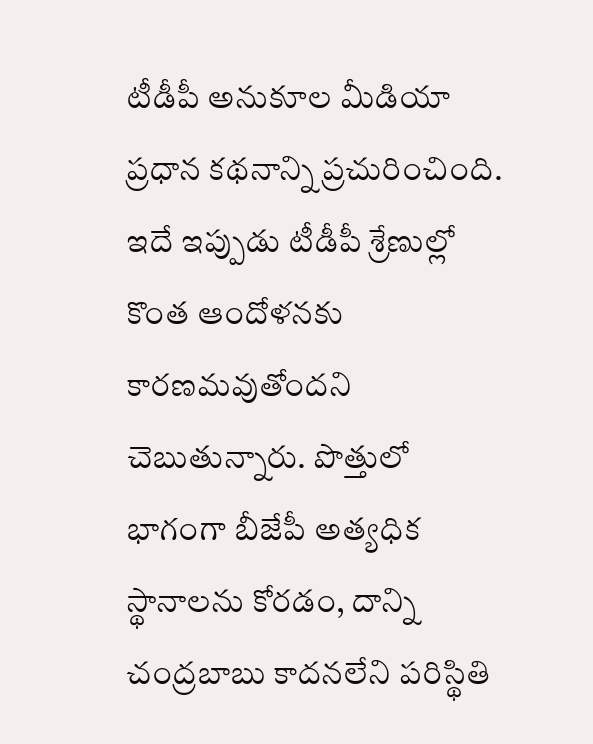టీడీపీ అనుకూల మీడియా ప్రధాన కథనాన్ని ప్రచురించింది. ఇదే ఇప్పుడు టీడీపీ శ్రేణుల్లో కొంత ఆందోళనకు కారణమవుతోందని చెబుతున్నారు. పొత్తులో భాగంగా బీజేపీ అత్యధిక స్థానాలను కోరడం, దాన్ని చంద్రబాబు కాదనలేని పరిస్థితి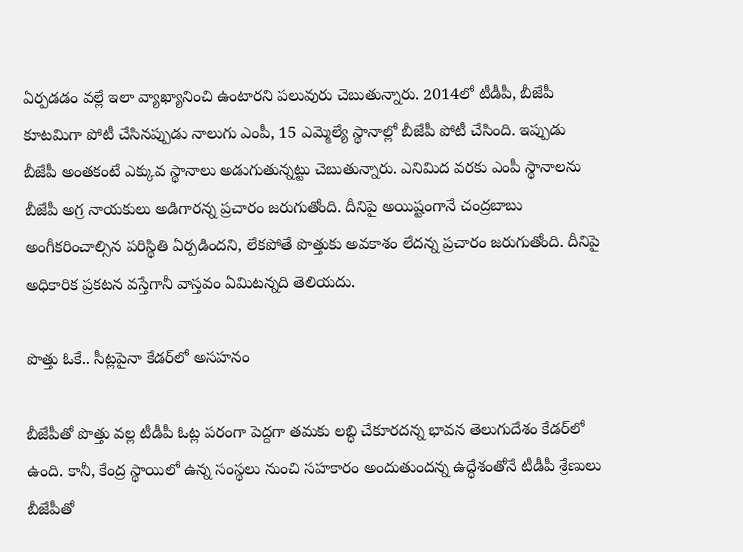ఏర్పడడం వల్లే ఇలా వ్యాఖ్యానించి ఉంటారని పలువురు చెబుతున్నారు. 2014లో టీడీపీ, బీజేపీ కూటమిగా పోటీ చేసినప్పుడు నాలుగు ఎంపీ, 15 ఎమ్మెల్యే స్థానాల్లో బీజేపీ పోటీ చేసింది. ఇప్పుడు బీజేపీ అంతకంటే ఎక్కువ స్థానాలు అడుగుతున్నట్టు చెబుతున్నారు. ఎనిమిద వరకు ఎంపీ స్థానాలను బీజేపీ అగ్ర నాయకులు అడిగారన్న ప్రచారం జరుగుతోంది. దీనిపై అయిష్టంగానే చంద్రబాబు అంగీకరించాల్సిన పరిస్థితి ఏర్పడిందని, లేకపోతే పొత్తుకు అవకాశం లేదన్న ప్రచారం జరుగుతోంది. దీనిపై అధికారిక ప్రకటన వస్తేగానీ వాస్తవం ఏమిటన్నది తెలియదు.

పొత్తు ఓకే.. సీట్లపైనా కేడర్‌లో అసహనం

బీజేపీతో పొత్తు వల్ల టీడీపీ ఓట్ల పరంగా పెద్దగా తమకు లబ్ధి చేకూరదన్న భావన తెలుగుదేశం కేడర్‌లో ఉంది. కానీ, కేంద్ర స్థాయిలో ఉన్న సంస్థలు నుంచి సహకారం అందుతుందన్న ఉద్ధేశంతోనే టీడీపీ శ్రేణులు బీజేపీతో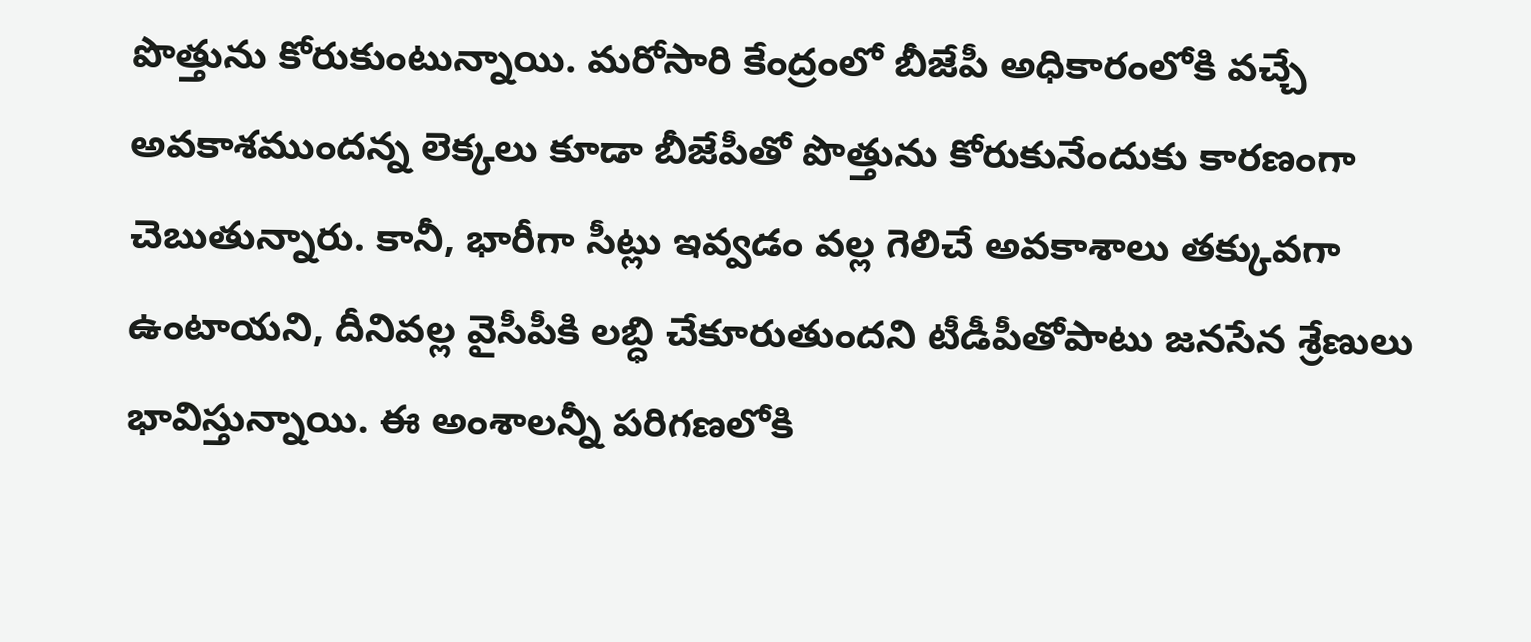పొత్తును కోరుకుంటున్నాయి. మరోసారి కేంద్రంలో బీజేపీ అధికారంలోకి వచ్చే అవకాశముందన్న లెక్కలు కూడా బీజేపీతో పొత్తును కోరుకునేందుకు కారణంగా చెబుతున్నారు. కానీ, భారీగా సీట్లు ఇవ్వడం వల్ల గెలిచే అవకాశాలు తక్కువగా ఉంటాయని, దీనివల్ల వైసీపీకి లబ్ధి చేకూరుతుందని టీడీపీతోపాటు జనసేన శ్రేణులు భావిస్తున్నాయి. ఈ అంశాలన్నీ పరిగణలోకి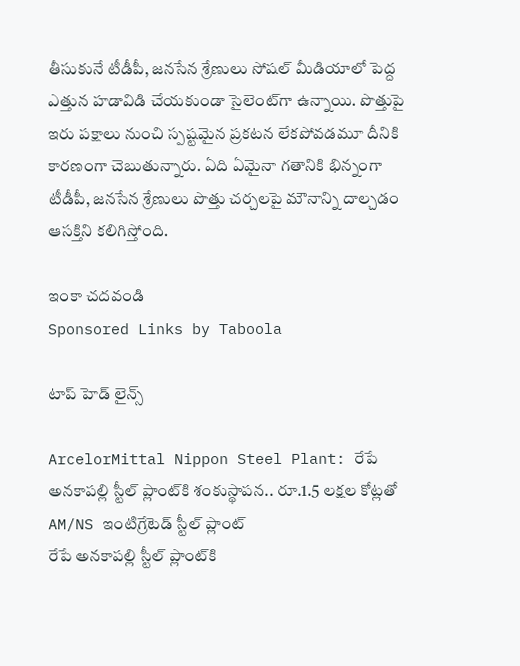తీసుకునే టీడీపీ, జనసేన శ్రేణులు సోషల్‌ మీడియాలో పెద్ద ఎత్తున హడావిడి చేయకుండా సైలెంట్‌గా ఉన్నాయి. పొత్తుపై ఇరు పక్షాలు నుంచి స్పష్టమైన ప్రకటన లేకపోవడమూ దీనికి కారణంగా చెబుతున్నారు. ఏది ఏమైనా గతానికి భిన్నంగా టీడీపీ, జనసేన శ్రేణులు పొత్తు చర్చలపై మౌనాన్ని దాల్చడం ఆసక్తిని కలిగిస్తోంది.

ఇంకా చదవండి
Sponsored Links by Taboola

టాప్ హెడ్ లైన్స్

ArcelorMittal Nippon Steel Plant: రేపే అనకాపల్లి స్టీల్ ప్లాంట్‌కి శంకుస్థాపన.. రూ.1.5 లక్షల కోట్లతో AM/NS ఇంటిగ్రేటెడ్ స్టీల్ ప్లాంట్
రేపే అనకాపల్లి స్టీల్ ప్లాంట్‌కి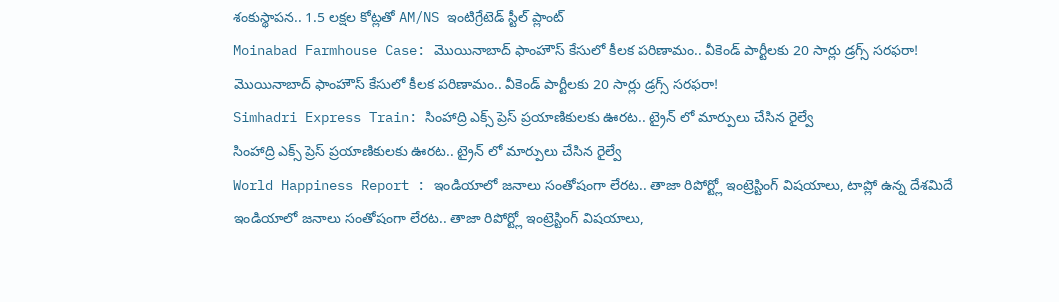శంకుస్థాపన.. 1.5 లక్షల కోట్లతో AM/NS ఇంటిగ్రేటెడ్ స్టీల్ ప్లాంట్
Moinabad Farmhouse Case: మొయినాబాద్ ఫాంహౌస్ కేసులో కీలక పరిణామం.. వీకెండ్ పార్టీలకు 20 సార్లు డ్రగ్స్ సరఫరా!
మొయినాబాద్ ఫాంహౌస్ కేసులో కీలక పరిణామం.. వీకెండ్ పార్టీలకు 20 సార్లు డ్రగ్స్ సరఫరా!
Simhadri Express Train: సింహాద్రి ఎక్స్ ప్రెస్ ప్రయాణికులకు ఊరట.. ట్రైన్ లో మార్పులు చేసిన రైల్వే
సింహాద్రి ఎక్స్ ప్రెస్ ప్రయాణికులకు ఊరట.. ట్రైన్ లో మార్పులు చేసిన రైల్వే
World Happiness Report : ఇండియాలో జనాలు సంతోషంగా లేరట.. తాజా రిపోర్ట్లో ఇంట్రెస్టింగ్ విషయాలు, టాప్లో ఉన్న దేశమిదే
ఇండియాలో జనాలు సంతోషంగా లేరట.. తాజా రిపోర్ట్లో ఇంట్రెస్టింగ్ విషయాలు,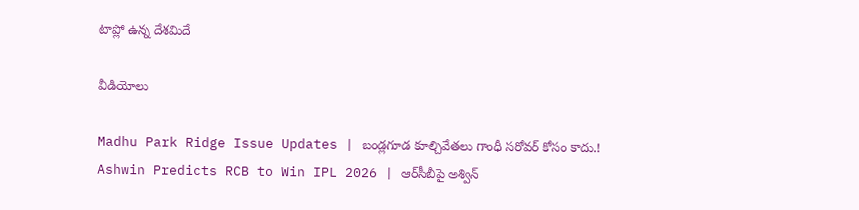టాప్లో ఉన్న దేశమిదే

వీడియోలు

Madhu Park Ridge Issue Updates | బండ్లగూడ కూల్చివేతలు గాంధీ సరోవర్ కోసం కాదు.!
Ashwin Predicts RCB to Win IPL 2026 | ఆర్‌సీబీపై అశ్విన్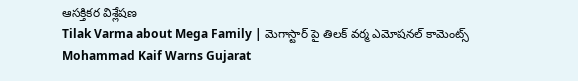ఆసక్తికర విశ్లేషణ
Tilak Varma about Mega Family | మెగాస్టార్ పై తిలక్ వర్మ ఎమోషనల్ కామెంట్స్
Mohammad Kaif Warns Gujarat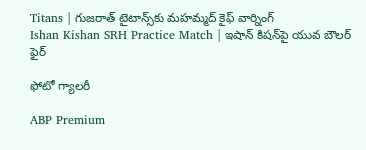Titans | గుజరాత్ టైటాన్స్‌కు మహమ్మద్ కైఫ్ వార్నింగ్
Ishan Kishan SRH Practice Match | ఇషాన్ కిషన్‌పై యువ బౌలర్ ఫైర్

ఫోటో గ్యాలరీ

ABP Premium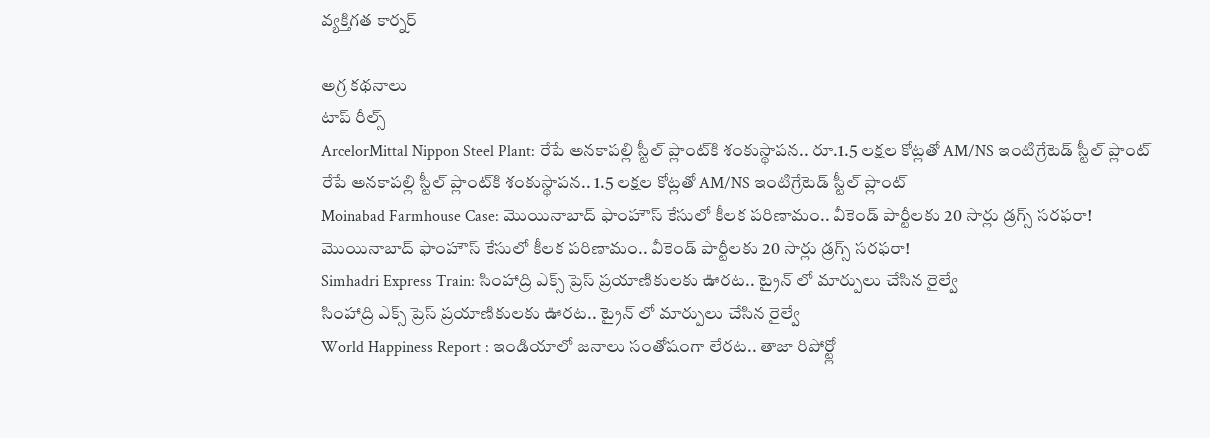వ్యక్తిగత కార్నర్

అగ్ర కథనాలు
టాప్ రీల్స్
ArcelorMittal Nippon Steel Plant: రేపే అనకాపల్లి స్టీల్ ప్లాంట్‌కి శంకుస్థాపన.. రూ.1.5 లక్షల కోట్లతో AM/NS ఇంటిగ్రేటెడ్ స్టీల్ ప్లాంట్
రేపే అనకాపల్లి స్టీల్ ప్లాంట్‌కి శంకుస్థాపన.. 1.5 లక్షల కోట్లతో AM/NS ఇంటిగ్రేటెడ్ స్టీల్ ప్లాంట్
Moinabad Farmhouse Case: మొయినాబాద్ ఫాంహౌస్ కేసులో కీలక పరిణామం.. వీకెండ్ పార్టీలకు 20 సార్లు డ్రగ్స్ సరఫరా!
మొయినాబాద్ ఫాంహౌస్ కేసులో కీలక పరిణామం.. వీకెండ్ పార్టీలకు 20 సార్లు డ్రగ్స్ సరఫరా!
Simhadri Express Train: సింహాద్రి ఎక్స్ ప్రెస్ ప్రయాణికులకు ఊరట.. ట్రైన్ లో మార్పులు చేసిన రైల్వే
సింహాద్రి ఎక్స్ ప్రెస్ ప్రయాణికులకు ఊరట.. ట్రైన్ లో మార్పులు చేసిన రైల్వే
World Happiness Report : ఇండియాలో జనాలు సంతోషంగా లేరట.. తాజా రిపోర్ట్లో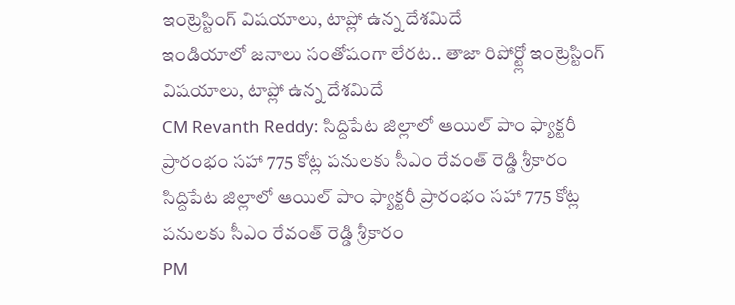ఇంట్రెస్టింగ్ విషయాలు, టాప్లో ఉన్న దేశమిదే
ఇండియాలో జనాలు సంతోషంగా లేరట.. తాజా రిపోర్ట్లో ఇంట్రెస్టింగ్ విషయాలు, టాప్లో ఉన్న దేశమిదే
CM Revanth Reddy: సిద్దిపేట జిల్లాలో ఆయిల్ పాం ఫ్యాక్టరీ ప్రారంభం సహా 775 కోట్ల పనులకు సీఎం రేవంత్ రెడ్డి శ్రీకారం
సిద్దిపేట జిల్లాలో ఆయిల్ పాం ఫ్యాక్టరీ ప్రారంభం సహా 775 కోట్ల పనులకు సీఎం రేవంత్ రెడ్డి శ్రీకారం
PM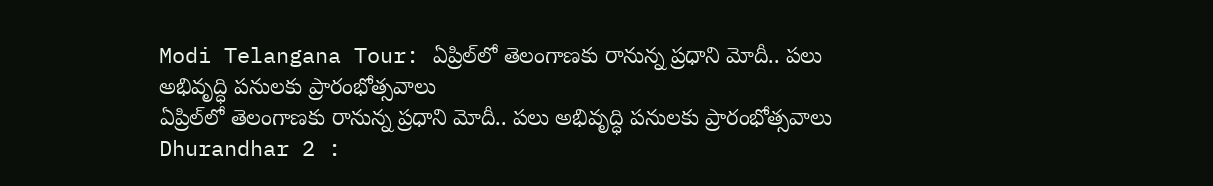Modi Telangana Tour: ఏప్రిల్‌లో తెలంగాణకు రానున్న ప్రధాని మోదీ.. పలు అభివృద్ధి పనులకు ప్రారంభోత్సవాలు
ఏప్రిల్‌లో తెలంగాణకు రానున్న ప్రధాని మోదీ.. పలు అభివృద్ధి పనులకు ప్రారంభోత్సవాలు
Dhurandhar 2 :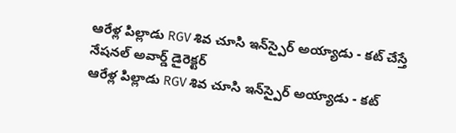ఆరేళ్ల పిల్లాడు RGV శివ చూసి ఇన్‌స్పైర్ అయ్యాడు - కట్ చేస్తే నేషనల్ అవార్డ్ డైరెక్టర్
ఆరేళ్ల పిల్లాడు RGV శివ చూసి ఇన్‌స్పైర్ అయ్యాడు - కట్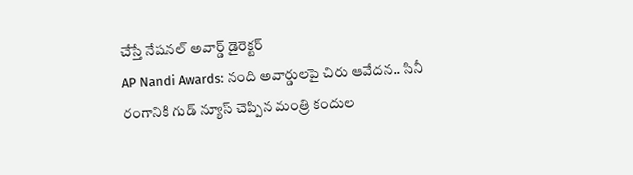చేస్తే నేషనల్ అవార్డ్ డైరెక్టర్
AP Nandi Awards: నంది అవార్డులపై చిరు ఆవేదన.. సినీ రంగానికి గుడ్ న్యూస్ చెప్పిన మంత్రి కందుల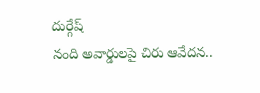దుర్గేష్
నంది అవార్డులపై చిరు ఆవేదన..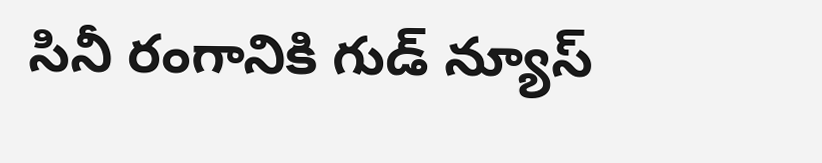సినీ రంగానికి గుడ్ న్యూస్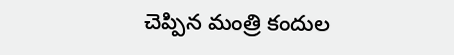చెప్పిన మంత్రి కందుల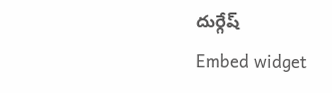దుర్గేష్
Embed widget